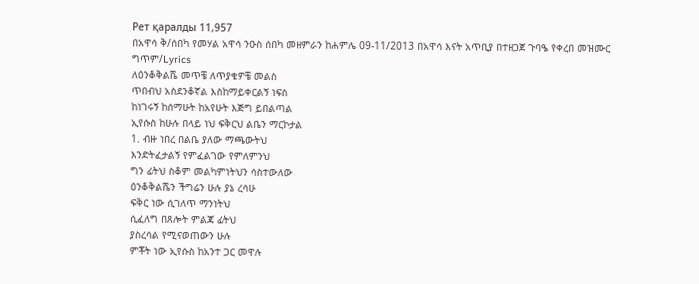Рет қаралды 11,957
በአዋሳ ቅ/ሰበካ የመሃል አዋሳ ንዑስ ሰበካ መዘምራን ከሐምሌ 09-11/2013 በአዋሳ እናት አጥቢያ በተዘጋጀ ጉባዔ የቀረበ መዝሙር
ግጥም/Lyrics
ለዕንቆቅልሼ መጥቼ ለጥያቄዎቼ መልስ
ጥበብህ አስደንቆኛል እስከማይቀርልኝ ነፍስ
ከነገሩኝ ከሰማሁት ከአየሁት እጅግ ይበልጣል
ኢየሱስ ከሁሉ በላይ ነህ ፍቅርህ ልቤን ማርኮታል
1. ብዙ ነበረ በልቤ ያለው ማጫውትህ
እንድትፈታልኝ የምፈልገው የምለምንህ
ግን ፊትህ ስቆም መልካምነትህን ሳስተውለው
ዕንቆቅልሼን ችግሬን ሁሉ ያኔ ረሳሁ
ፍቅር ነው ሲገለጥ ማንነትህ
ሲፈለግ በጸሎት ምልጃ ፊትህ
ያስረሳል የሚናወጠውን ሁሉ
ምቾት ነው ኢየሱስ ከአንተ ጋር መዋሉ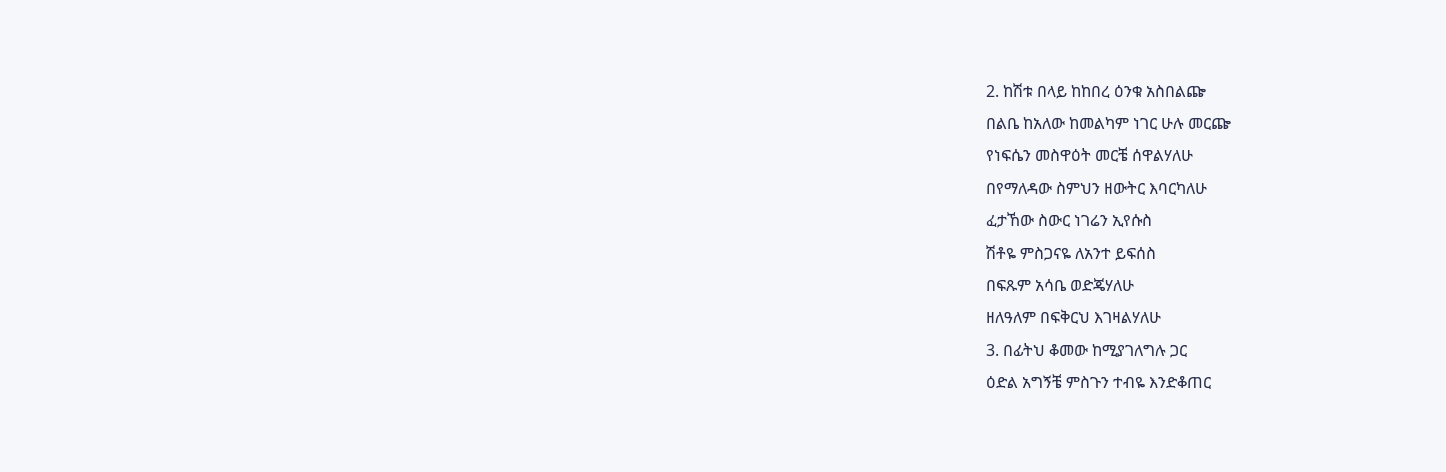2. ከሽቱ በላይ ከከበረ ዕንቁ አስበልጬ
በልቤ ከአለው ከመልካም ነገር ሁሉ መርጬ
የነፍሴን መስዋዕት መርቼ ሰዋልሃለሁ
በየማለዳው ስምህን ዘውትር እባርካለሁ
ፈታኸው ስውር ነገሬን ኢየሱስ
ሽቶዬ ምስጋናዬ ለአንተ ይፍሰስ
በፍጹም አሳቤ ወድጄሃለሁ
ዘለዓለም በፍቅርህ እገዛልሃለሁ
3. በፊትህ ቆመው ከሚያገለግሉ ጋር
ዕድል አግኝቼ ምስጉን ተብዬ እንድቆጠር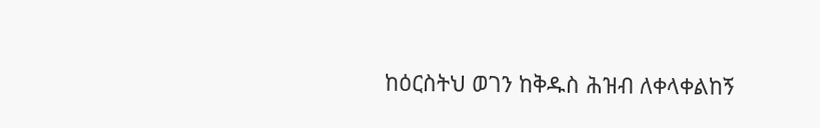ከዕርስትህ ወገን ከቅዱስ ሕዝብ ለቀላቀልከኝ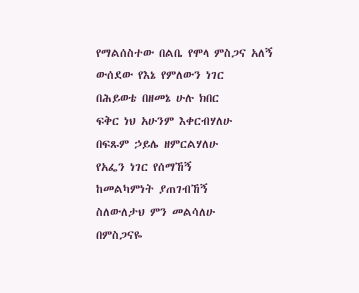የማልሰስተው በልቤ የሞላ ምስጋና አለኝ
ውሰደው የእኔ የምለውን ነገር
በሕይወቴ በዘመኔ ሁሉ ክበር
ፍቅር ነህ አሁንም እቀርብሃለሁ
በፍጹም ኃይሌ ዘምርልሃለሁ
የአፌን ነገር የሰማኸኝ
ከመልካምነት ያጠገብኸኝ
ስለውለታህ ምን መልሳለሁ
በምስጋናዬ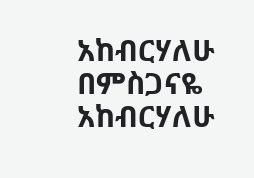አከብርሃለሁ
በምስጋናዬ አከብርሃለሁ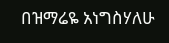በዝማሬዬ አነግስሃለሁ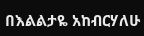በእልልታዬ አከብርሃለሁ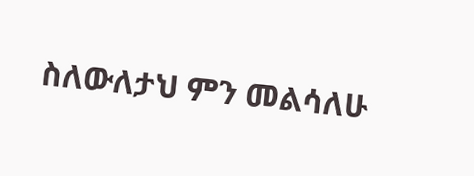ስለውለታህ ምን መልሳለሁ